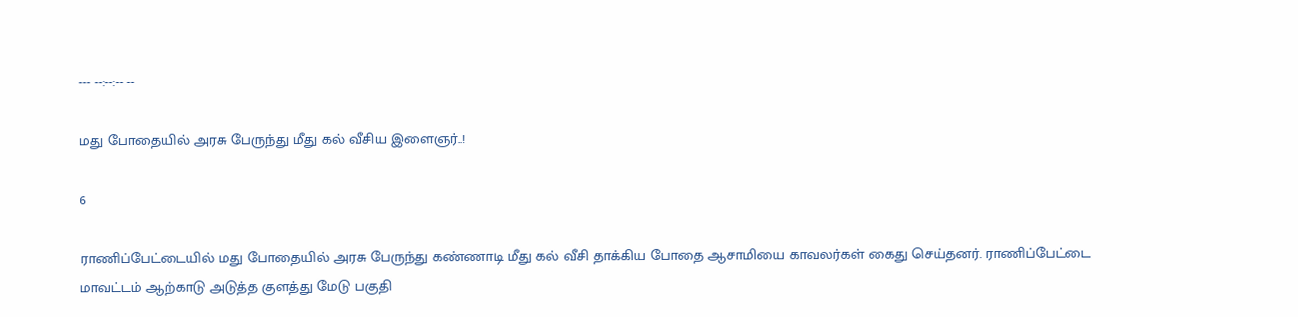--- --:--:-- --

மது போதையில் அரசு பேருந்து மீது கல் வீசிய இளைஞர்..!

6

ராணிப்பேட்டையில் மது போதையில் அரசு பேருந்து கண்ணாடி மீது கல் வீசி தாக்கிய போதை ஆசாமியை காவலர்கள் கைது செய்தனர். ராணிப்பேட்டை மாவட்டம் ஆற்காடு அடுத்த குளத்து மேடு பகுதி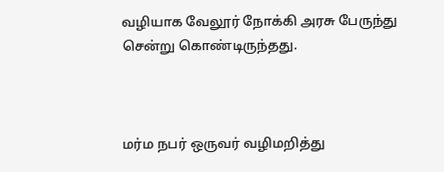வழியாக வேலூர் நோக்கி அரசு பேருந்து சென்று கொண்டிருந்தது.



மர்ம நபர் ஒருவர் வழிமறித்து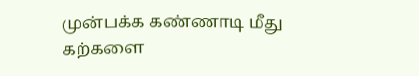முன்பக்க கண்ணாடி மீது கற்களை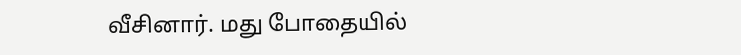வீசினார். மது போதையில்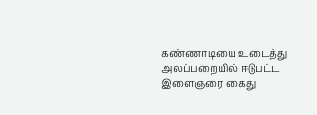கண்ணாடியை உடைத்து அலப்பறையில் ஈடுபட்ட இளைஞரை கைது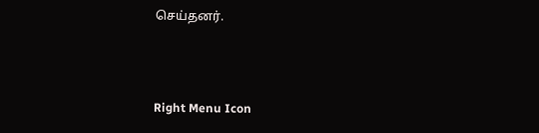செய்தனர்.



Right Menu Icon